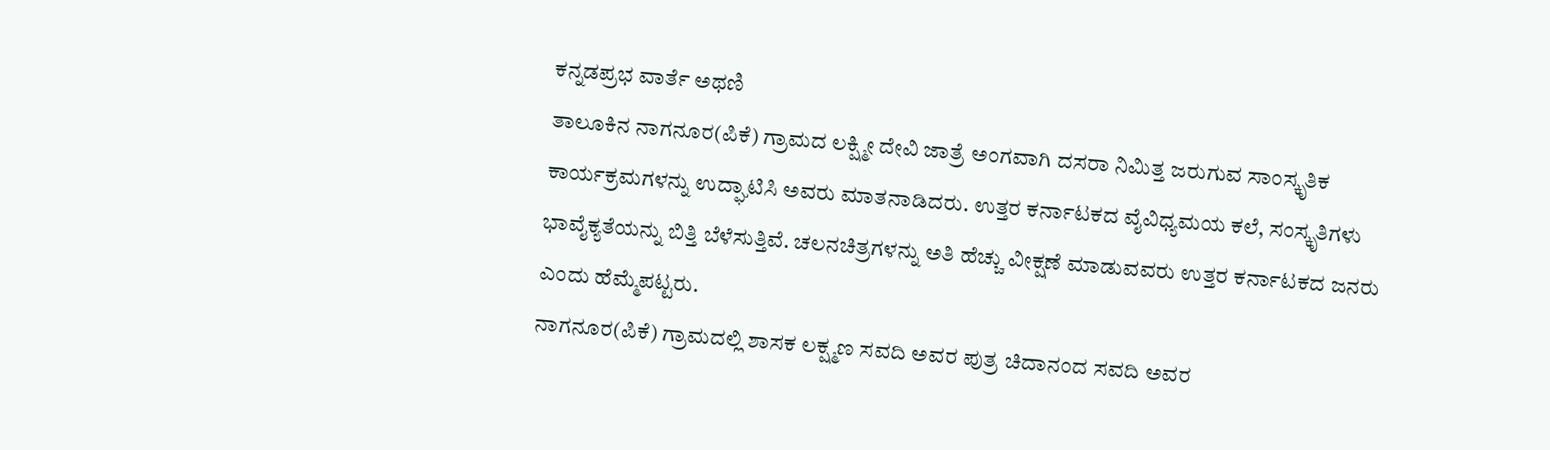ಕನ್ನಡಪ್ರಭ ವಾರ್ತೆ ಅಥಣಿ
ತಾಲೂಕಿನ ನಾಗನೂರ(ಪಿಕೆ) ಗ್ರಾಮದ ಲಕ್ಷ್ಮೀ ದೇವಿ ಜಾತ್ರೆ ಅಂಗವಾಗಿ ದಸರಾ ನಿಮಿತ್ತ ಜರುಗುವ ಸಾಂಸ್ಕೃತಿಕ ಕಾರ್ಯಕ್ರಮಗಳನ್ನು ಉದ್ಘಾಟಿಸಿ ಅವರು ಮಾತನಾಡಿದರು. ಉತ್ತರ ಕರ್ನಾಟಕದ ವೈವಿಧ್ಯಮಯ ಕಲೆ, ಸಂಸ್ಕೃತಿಗಳು ಭಾವೈಕ್ಯತೆಯನ್ನು ಬಿತ್ತಿ ಬೆಳೆಸುತ್ತಿವೆ. ಚಲನಚಿತ್ರಗಳನ್ನು ಅತಿ ಹೆಚ್ಚು ವೀಕ್ಷಣೆ ಮಾಡುವವರು ಉತ್ತರ ಕರ್ನಾಟಕದ ಜನರು ಎಂದು ಹೆಮ್ಮೆಪಟ್ಟರು.
ನಾಗನೂರ(ಪಿಕೆ) ಗ್ರಾಮದಲ್ಲಿ ಶಾಸಕ ಲಕ್ಷ್ಮಣ ಸವದಿ ಅವರ ಪುತ್ರ ಚಿದಾನಂದ ಸವದಿ ಅವರ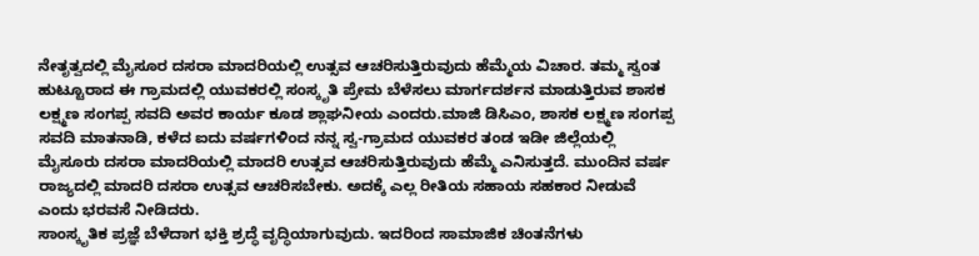ನೇತೃತ್ವದಲ್ಲಿ ಮೈಸೂರ ದಸರಾ ಮಾದರಿಯಲ್ಲಿ ಉತ್ಸವ ಆಚರಿಸುತ್ತಿರುವುದು ಹೆಮ್ಮೆಯ ವಿಚಾರ. ತಮ್ಮ ಸ್ವಂತ ಹುಟ್ಟೂರಾದ ಈ ಗ್ರಾಮದಲ್ಲಿ ಯುವಕರಲ್ಲಿ ಸಂಸ್ಕೃತಿ ಪ್ರೇಮ ಬೆಳೆಸಲು ಮಾರ್ಗದರ್ಶನ ಮಾಡುತ್ತಿರುವ ಶಾಸಕ ಲಕ್ಷ್ಮಣ ಸಂಗಪ್ಪ ಸವದಿ ಅವರ ಕಾರ್ಯ ಕೂಡ ಶ್ಲಾಘನೀಯ ಎಂದರು.ಮಾಜಿ ಡಿಸಿಎಂ, ಶಾಸಕ ಲಕ್ಷ್ಮಣ ಸಂಗಪ್ಪ ಸವದಿ ಮಾತನಾಡಿ, ಕಳೆದ ಐದು ವರ್ಷಗಳಿಂದ ನನ್ನ ಸ್ವ-ಗ್ರಾಮದ ಯುವಕರ ತಂಡ ಇಡೀ ಜಿಲ್ಲೆಯಲ್ಲಿ ಮೈಸೂರು ದಸರಾ ಮಾದರಿಯಲ್ಲಿ ಮಾದರಿ ಉತ್ಸವ ಆಚರಿಸುತ್ತಿರುವುದು ಹೆಮ್ಮೆ ಎನಿಸುತ್ತದೆ. ಮುಂದಿನ ವರ್ಷ ರಾಜ್ಯದಲ್ಲಿ ಮಾದರಿ ದಸರಾ ಉತ್ಸವ ಆಚರಿಸಬೇಕು. ಅದಕ್ಕೆ ಎಲ್ಲ ರೀತಿಯ ಸಹಾಯ ಸಹಕಾರ ನೀಡುವೆ ಎಂದು ಭರವಸೆ ನೀಡಿದರು.
ಸಾಂಸ್ಕೃತಿಕ ಪ್ರಜ್ಞೆ ಬೆಳೆದಾಗ ಭಕ್ತಿ ಶ್ರದ್ಧೆ ವೃದ್ಧಿಯಾಗುವುದು. ಇದರಿಂದ ಸಾಮಾಜಿಕ ಚಿಂತನೆಗಳು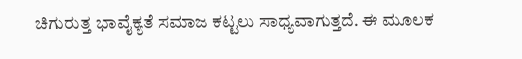ಚಿಗುರುತ್ತ ಭಾವೈಕ್ಯತೆ ಸಮಾಜ ಕಟ್ಟಲು ಸಾಧ್ಯವಾಗುತ್ತದೆ. ಈ ಮೂಲಕ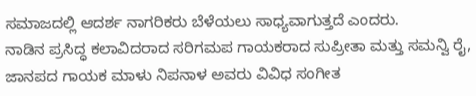ಸಮಾಜದಲ್ಲಿ ಆದರ್ಶ ನಾಗರಿಕರು ಬೆಳೆಯಲು ಸಾಧ್ಯವಾಗುತ್ತದೆ ಎಂದರು.
ನಾಡಿನ ಪ್ರಸಿದ್ಧ ಕಲಾವಿದರಾದ ಸರಿಗಮಪ ಗಾಯಕರಾದ ಸುಪ್ರೀತಾ ಮತ್ತು ಸಮನ್ವಿ ರೈ, ಜಾನಪದ ಗಾಯಕ ಮಾಳು ನಿಪನಾಳ ಅವರು ವಿವಿಧ ಸಂಗೀತ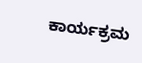ಕಾರ್ಯಕ್ರಮ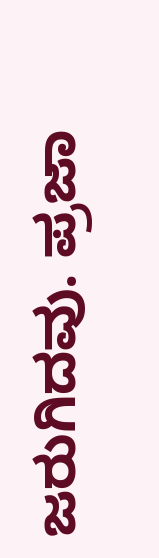ಜರುಗಿದವು. ಪ್ರಜಾ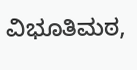ವಿಭೂತಿಮಠ,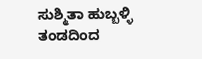ಸುಶ್ಮಿತಾ ಹುಬ್ಬಳ್ಳಿ ತಂಡದಿಂದ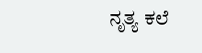ನೃತ್ಯ ಕಲೆ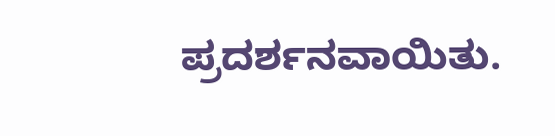ಪ್ರದರ್ಶನವಾಯಿತು.